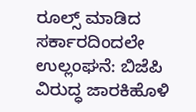ರೂಲ್ಸ್ ಮಾಡಿದ ಸರ್ಕಾರದಿಂದಲೇ ಉಲ್ಲಂಘನೆ: ಬಿಜೆಪಿ ವಿರುದ್ಧ ಜಾರಕಿಹೊಳಿ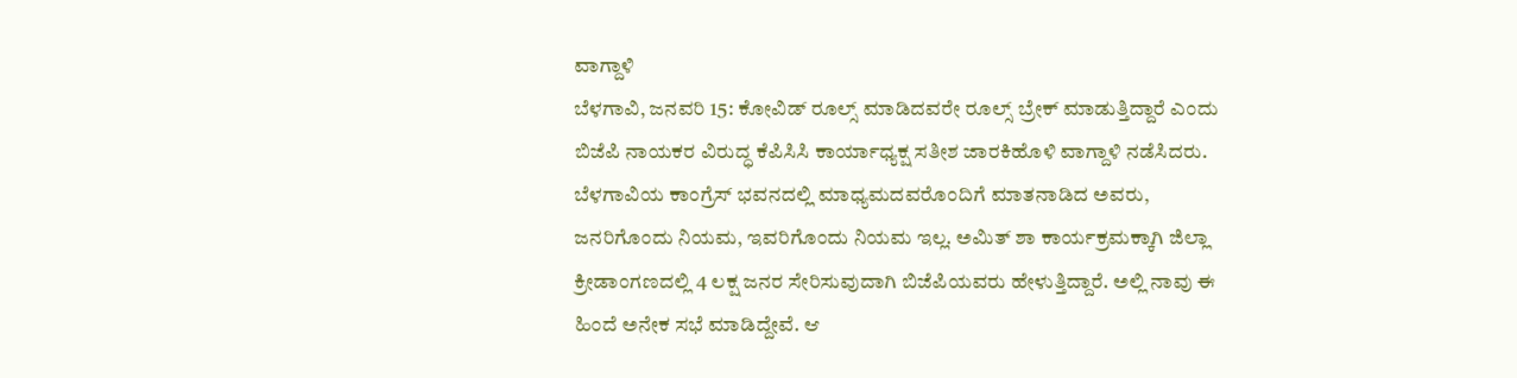ವಾಗ್ದಾಳಿ
ಬೆಳಗಾವಿ, ಜನವರಿ 15: ಕೋವಿಡ್ ರೂಲ್ಸ್ ಮಾಡಿದವರೇ ರೂಲ್ಸ್ ಬ್ರೇಕ್ ಮಾಡುತ್ತಿದ್ದಾರೆ ಎಂದು ಬಿಜೆಪಿ ನಾಯಕರ ವಿರುದ್ಧ ಕೆಪಿಸಿಸಿ ಕಾರ್ಯಾಧ್ಯಕ್ಷ ಸತೀಶ ಜಾರಕಿಹೊಳಿ ವಾಗ್ದಾಳಿ ನಡೆಸಿದರು.
ಬೆಳಗಾವಿಯ ಕಾಂಗ್ರೆಸ್ ಭವನದಲ್ಲಿ ಮಾಧ್ಯಮದವರೊಂದಿಗೆ ಮಾತನಾಡಿದ ಅವರು, ಜನರಿಗೊಂದು ನಿಯಮ, ಇವರಿಗೊಂದು ನಿಯಮ ಇಲ್ಲ. ಅಮಿತ್ ಶಾ ಕಾರ್ಯಕ್ರಮಕ್ಕಾಗಿ ಜಿಲ್ಲಾ ಕ್ರೀಡಾಂಗಣದಲ್ಲಿ 4 ಲಕ್ಷ ಜನರ ಸೇರಿಸುವುದಾಗಿ ಬಿಜೆಪಿಯವರು ಹೇಳುತ್ತಿದ್ದಾರೆ. ಅಲ್ಲಿ ನಾವು ಈ ಹಿಂದೆ ಅನೇಕ ಸಭೆ ಮಾಡಿದ್ದೇವೆ. ಆ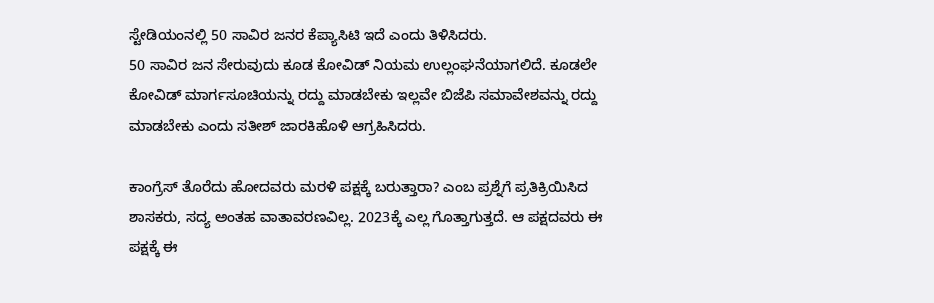ಸ್ಟೇಡಿಯಂನಲ್ಲಿ 50 ಸಾವಿರ ಜನರ ಕೆಪ್ಯಾಸಿಟಿ ಇದೆ ಎಂದು ತಿಳಿಸಿದರು.
50 ಸಾವಿರ ಜನ ಸೇರುವುದು ಕೂಡ ಕೋವಿಡ್ ನಿಯಮ ಉಲ್ಲಂಘನೆಯಾಗಲಿದೆ. ಕೂಡಲೇ ಕೋವಿಡ್ ಮಾರ್ಗಸೂಚಿಯನ್ನು ರದ್ದು ಮಾಡಬೇಕು ಇಲ್ಲವೇ ಬಿಜೆಪಿ ಸಮಾವೇಶವನ್ನು ರದ್ದು ಮಾಡಬೇಕು ಎಂದು ಸತೀಶ್ ಜಾರಕಿಹೊಳಿ ಆಗ್ರಹಿಸಿದರು.

ಕಾಂಗ್ರೆಸ್ ತೊರೆದು ಹೋದವರು ಮರಳಿ ಪಕ್ಷಕ್ಕೆ ಬರುತ್ತಾರಾ? ಎಂಬ ಪ್ರಶ್ನೆಗೆ ಪ್ರತಿಕ್ರಿಯಿಸಿದ ಶಾಸಕರು, ಸದ್ಯ ಅಂತಹ ವಾತಾವರಣವಿಲ್ಲ. 2023ಕ್ಕೆ ಎಲ್ಲ ಗೊತ್ತಾಗುತ್ತದೆ. ಆ ಪಕ್ಷದವರು ಈ ಪಕ್ಷಕ್ಕೆ ಈ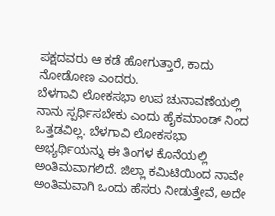ಪಕ್ಷದವರು ಆ ಕಡೆ ಹೋಗುತ್ತಾರೆ, ಕಾದು ನೋಡೋಣ ಎಂದರು.
ಬೆಳಗಾವಿ ಲೋಕಸಭಾ ಉಪ ಚುನಾವಣೆಯಲ್ಲಿ ನಾನು ಸ್ಪರ್ಧಿಸಬೇಕು ಎಂದು ಹೈಕಮಾಂಡ್ ನಿಂದ ಒತ್ತಡವಿಲ್ಲ. ಬೆಳಗಾವಿ ಲೋಕಸಭಾ ಅಭ್ಯರ್ಥಿಯನ್ನು ಈ ತಿಂಗಳ ಕೊನೆಯಲ್ಲಿ ಅಂತಿಮವಾಗಲಿದೆ. ಜಿಲ್ಲಾ ಕಮಿಟಿಯಿಂದ ನಾವೇ ಅಂತಿಮವಾಗಿ ಒಂದು ಹೆಸರು ನೀಡುತ್ತೇವೆ, ಅದೇ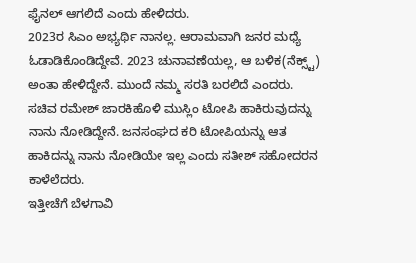ಫೈನಲ್ ಆಗಲಿದೆ ಎಂದು ಹೇಳಿದರು.
2023ರ ಸಿಎಂ ಅಭ್ಯರ್ಥಿ ನಾನಲ್ಲ. ಆರಾಮವಾಗಿ ಜನರ ಮಧ್ಯೆ ಓಡಾಡಿಕೊಂಡಿದ್ದೇವೆ. 2023 ಚುನಾವಣೆಯಲ್ಲ, ಆ ಬಳಿಕ(ನೆಕ್ಸ್ಟ್) ಅಂತಾ ಹೇಳಿದ್ದೇನೆ. ಮುಂದೆ ನಮ್ಮ ಸರತಿ ಬರಲಿದೆ ಎಂದರು.
ಸಚಿವ ರಮೇಶ್ ಜಾರಕಿಹೊಳಿ ಮುಸ್ಲಿಂ ಟೋಪಿ ಹಾಕಿರುವುದನ್ನು ನಾನು ನೋಡಿದ್ದೇನೆ. ಜನಸಂಘದ ಕರಿ ಟೋಪಿಯನ್ನು ಆತ ಹಾಕಿದನ್ನು ನಾನು ನೋಡಿಯೇ ಇಲ್ಲ ಎಂದು ಸತೀಶ್ ಸಹೋದರನ ಕಾಳೆಲೆದರು.
ಇತ್ತೀಚೆಗೆ ಬೆಳಗಾವಿ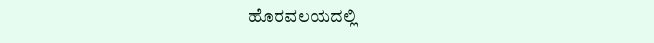ಹೊರವಲಯದಲ್ಲಿ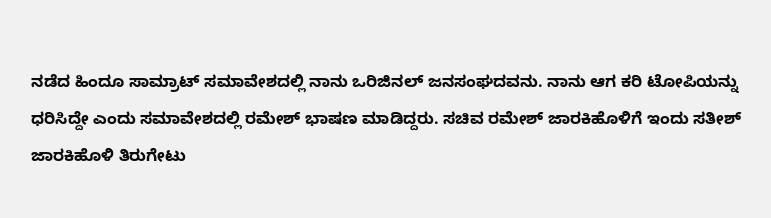ನಡೆದ ಹಿಂದೂ ಸಾಮ್ರಾಟ್ ಸಮಾವೇಶದಲ್ಲಿ ನಾನು ಒರಿಜಿನಲ್ ಜನಸಂಘದವನು. ನಾನು ಆಗ ಕರಿ ಟೋಪಿಯನ್ನು ಧರಿಸಿದ್ದೇ ಎಂದು ಸಮಾವೇಶದಲ್ಲಿ ರಮೇಶ್ ಭಾಷಣ ಮಾಡಿದ್ದರು. ಸಚಿವ ರಮೇಶ್ ಜಾರಕಿಹೊಳಿಗೆ ಇಂದು ಸತೀಶ್ ಜಾರಕಿಹೊಳಿ ತಿರುಗೇಟು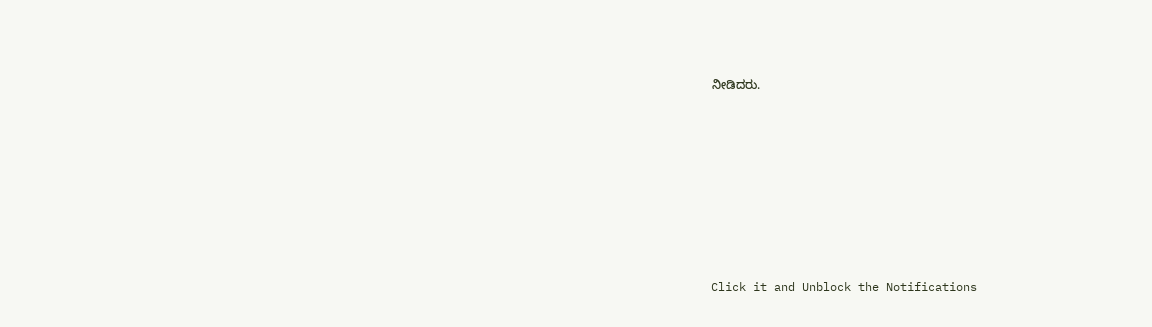ನೀಡಿದರು.












Click it and Unblock the Notifications